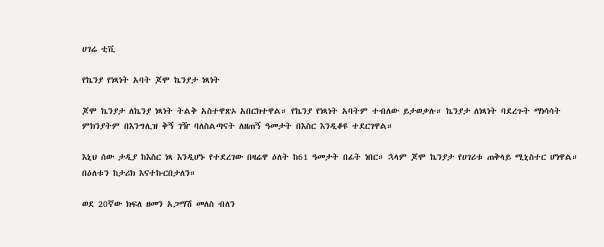ሀገሬ ቲቪ

የኬንያ የነጻነት አባት ጆሞ ኬንያታ ነጻነት

ጆሞ ኬንያታ ለኬንያ ነጻነት ትልቅ አስተዋጽኦ አበርክተዋል። የኬንያ የነጻነት አባትም ተብለው ይታወቃሉ። ኬንያታ ለነጻነት ባደረጉት ማነሳሳት ምክንያትም በእንግሊዝ ቅኝ ገዥ ባለስልጣናት ለዘጠኝ ዓመታት በእስር እንዲቆዩ ተደርገዋል።

እኒህ ሰው ታዲያ ከእስር ነጻ እንዲሆኑ የተደረገው በዛሬዋ ዕለት ከ61 ዓመታት በፊት ነበር። ኋላም ጆሞ ኬንያታ የሀገሪቱ ጠቅላይ ሚኒስተር ሆነዋል። በዕለቱን ከታሪክ እናተኩርበታለን።

ወደ 20ኛው ክፍለ ዘመን አጋማሽ መለስ ብለን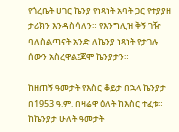የጎረቤት ሀገር ኬንያ የነጻነት አባት ጋር የተያያዘ ታሪክን እንዳስሳለን። የእንግሊዝ ቅኝ ገዥ ባለስልጣናት አንድ ለኬንያ ነጻነት የታገሉ ሰውን አስረዋል፤ጆሞ ኬንያታን።

ከዘጠኝ ዓመታት የእስር ቆይታ በኋላ ኬንያታ በ1953 ዓ.ም. በዛሬዋ ዕለት ከእስር ተፈቱ። ከኬንያታ ሁለት ዓመታት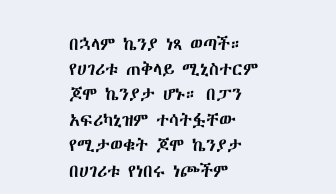በኋላም ኬንያ ነጻ ወጣች። የሀገሪቱ ጠቅላይ ሚኒስተርም ጆሞ ኬንያታ ሆኑ። በፓን አፍሪካኒዝም ተሳትፏቸው የሚታወቁት ጆሞ ኬንያታ በሀገሪቱ የነበሩ ነጮችም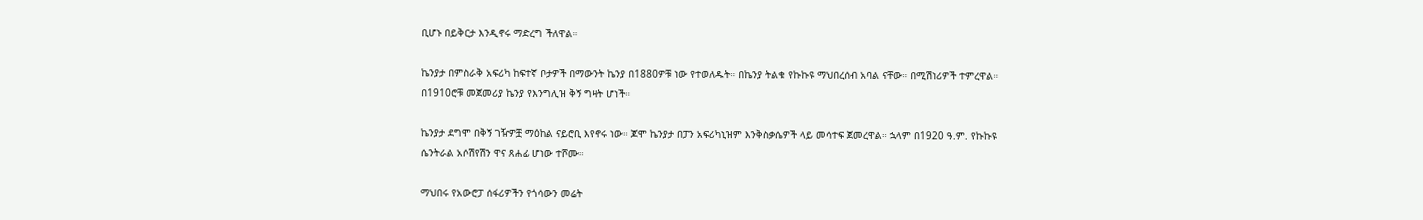ቢሆኑ በይቅርታ እንዲኖሩ ማድረግ ችለዋል።

ኬንያታ በምስራቅ አፍሪካ ከፍተኛ ቦታዎች በማውንት ኬንያ በ1880ዎቹ ነው የተወለዱት። በኬንያ ትልቁ የኩኩዩ ማህበረሰብ አባል ናቸው። በሚሽነሪዎች ተምረዋል። በ1910ሮቹ መጀመሪያ ኬንያ የእንግሊዝ ቅኝ ግዛት ሆነች።

ኬንያታ ደግሞ በቅኝ ገዥዎቿ ማዕከል ናይሮቢ እየኖሩ ነው። ጆሞ ኬንያታ በፓን አፍሪካኒዝም እንቅስቃሴዎች ላይ መሳተፍ ጀመረዋል። ኋላም በ1920 ዓ.ም. የኩኩዩ ሴንትራል አሶሽየሽን ዋና ጸሐፊ ሆነው ተሾሙ።

ማህበሩ የአውሮፓ ሰፋሪዎችን የጎሳውን መሬት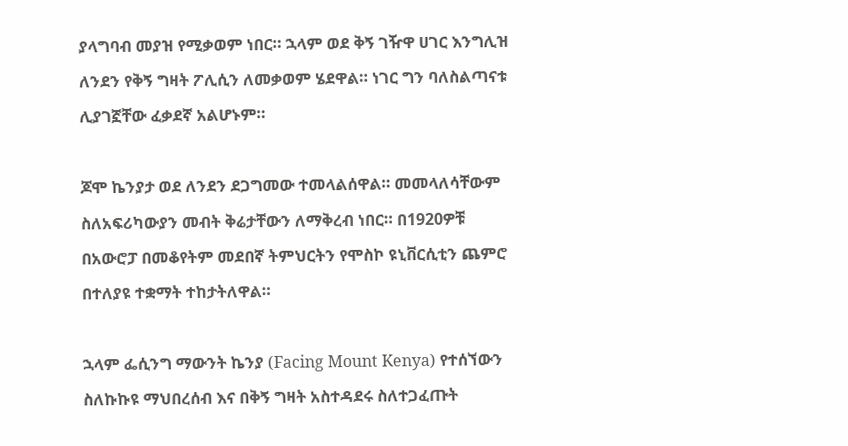ያላግባብ መያዝ የሚቃወም ነበር። ኋላም ወደ ቅኝ ገዥዋ ሀገር እንግሊዝ ለንደን የቅኝ ግዛት ፖሊሲን ለመቃወም ሄደዋል። ነገር ግን ባለስልጣናቱ ሊያገኟቸው ፈቃደኛ አልሆኑም።

ጆሞ ኬንያታ ወደ ለንደን ደጋግመው ተመላልሰዋል። መመላለሳቸውም ስለአፍሪካውያን መብት ቅሬታቸውን ለማቅረብ ነበር። በ1920ዎቹ በአውሮፓ በመቆየትም መደበኛ ትምህርትን የሞስኮ ዩኒቨርሲቲን ጨምሮ በተለያዩ ተቋማት ተከታትለዋል።

ኋላም ፌሲንግ ማውንት ኬንያ (Facing Mount Kenya) የተሰኘውን ስለኩኩዩ ማህበረሰብ እና በቅኝ ግዛት አስተዳደሩ ስለተጋፈጡት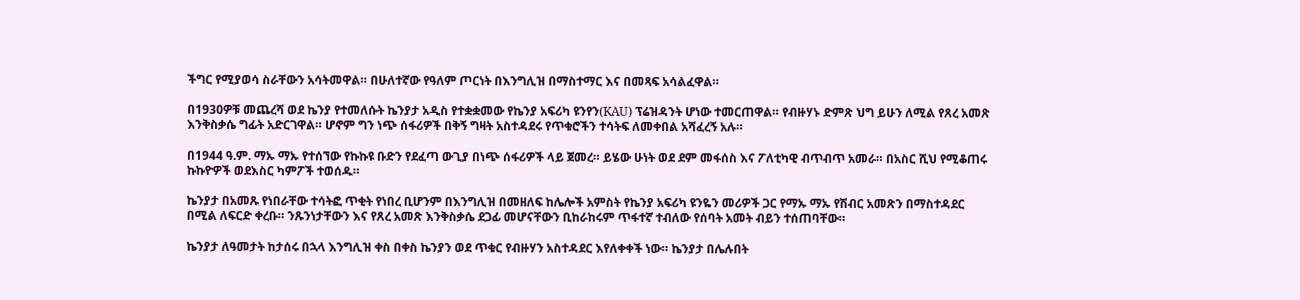ችግር የሚያወሳ ስራቸውን አሳትመዋል። በሁለተኛው የዓለም ጦርነት በእንግሊዝ በማስተማር እና በመጻፍ አሳልፈዋል።

በ1930ዎቹ መጨረሻ ወደ ኬንያ የተመለሱት ኬንያታ አዲስ የተቋቋመው የኬንያ አፍሪካ ዩንየን(KAU) ፕሬዝዳንት ሆነው ተመርጠዋል። የብዙሃኑ ድምጽ ህግ ይሁን ለሚል የጸረ አመጽ እንቅስቃሴ ግፊት አድርገዋል። ሆኖም ግን ነጭ ሰፋሪዎች በቅኝ ግዛት አስተዳደሩ የጥቁሮችን ተሳትፍ ለመቀበል አሻፈረኝ አሉ።

በ1944 ዓ.ም. ማኡ ማኡ የተሰኘው የኩኩዩ ቡድን የደፈጣ ውጊያ በነጭ ሰፋሪዎች ላይ ጀመረ። ይሄው ሁነት ወደ ደም መፋሰስ እና ፖለቲካዊ ብጥብጥ አመራ። በአስር ሺህ የሚቆጠሩ ኩኩዮዎች ወደእስር ካምፖች ተወሰዱ።

ኬንያታ በአመጹ የነበራቸው ተሳትፎ ጥቂት የነበረ ቢሆንም በእንግሊዝ በመዘለፍ ከሌሎች አምስት የኬንያ አፍሪካ ዩንዬን መሪዎች ጋር የማኡ ማኡ የሽብር አመጽን በማስተዳደር በሚል ለፍርድ ቀረቡ። ንጹንነታቸውን እና የጸረ አመጽ እንቅስቃሴ ደጋፊ መሆናቸውን ቢከራከሩም ጥፋተኛ ተብለው የሰባት አመት ብይን ተሰጠባቸው።

ኬንያታ ለዓመታት ከታሰሩ በኋላ እንግሊዝ ቀስ በቀስ ኬንያን ወደ ጥቁር የብዙሃን አስተዳደር እየለቀቀች ነው። ኬንያታ በሌሉበት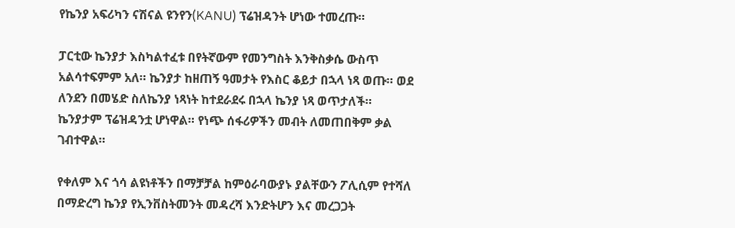የኬንያ አፍሪካን ናሽናል ዩንየን(KANU) ፕሬዝዳንት ሆነው ተመረጡ።

ፓርቲው ኬንያታ እስካልተፈቱ በየትኛውም የመንግስት እንቅስቃሴ ውስጥ አልሳተፍምም አለ። ኬንያታ ከዘጠኝ ዓመታት የእስር ቆይታ በኋላ ነጻ ወጡ። ወደ ለንደን በመሄድ ስለኬንያ ነጻነት ከተደራደሩ በኋላ ኬንያ ነጻ ወጥታለች። ኬንያታም ፕሬዝዳንቷ ሆነዋል። የነጭ ሰፋሪዎችን መብት ለመጠበቅም ቃል ገብተዋል።

የቀለም እና ጎሳ ልዩነቶችን በማቻቻል ከምዕራባውያኑ ያልቸውን ፖሊሲም የተሻለ በማድረግ ኬንያ የኢንቨስትመንት መዳረሻ እንድትሆን እና መረጋጋት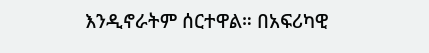እንዲኖራትም ሰርተዋል። በአፍሪካዊ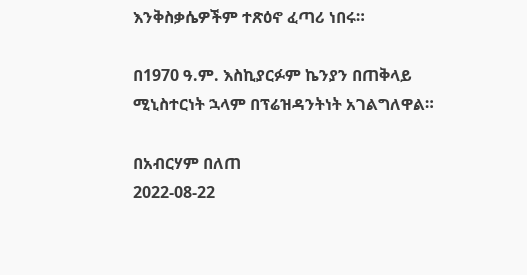እንቅስቃሴዎችም ተጽዕኖ ፈጣሪ ነበሩ።

በ1970 ዓ.ም. እስኪያርፉም ኬንያን በጠቅላይ ሚኒስተርነት ኋላም በፕሬዝዳንትነት አገልግለዋል።

በአብርሃም በለጠ
2022-08-22